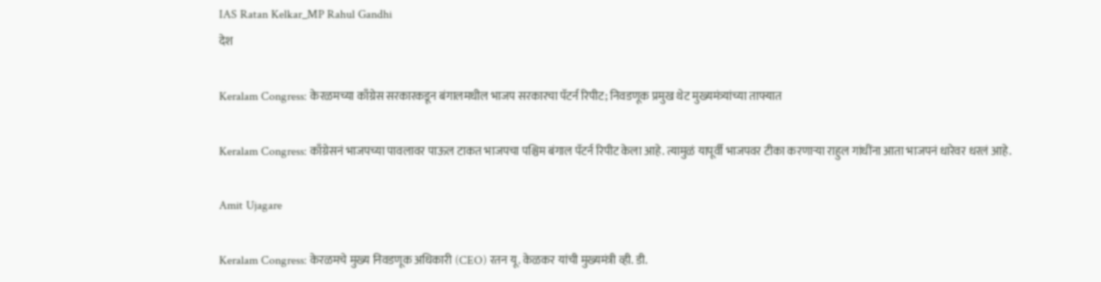IAS Ratan Kelkar_MP Rahul Gandhi
देश

Keralam Congress: केरळमच्या काँग्रेस सरकारकडून बंगालमधील भाजप सरकारचा पॅटर्न रिपीट; निवडणूक प्रमुख थेट मुख्यमंत्र्यांच्या ताफ्यात

Keralam Congress: काँग्रेसनं भाजपच्या पावलावर पाऊल टाकत भाजपचा पश्चिम बंगाल पॅटर्न रिपीट केला आहे. त्यामुळं यापूर्वी भाजपवर टीका करणाऱ्या राहुल गांधींना आता भाजपनं धारेवर धरलं आहे.

Amit Ujagare

Keralam Congress: केरळमचे मुख्य निवडणूक अधिकारी (CEO) रतन यू. केळकर यांची मुख्यमंत्री व्ही. डी.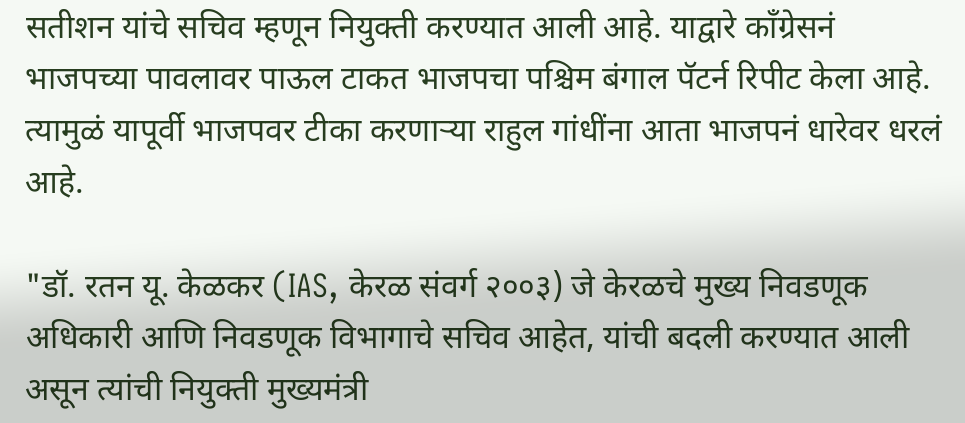सतीशन यांचे सचिव म्हणून नियुक्ती करण्यात आली आहे. याद्वारे काँग्रेसनं भाजपच्या पावलावर पाऊल टाकत भाजपचा पश्चिम बंगाल पॅटर्न रिपीट केला आहे. त्यामुळं यापूर्वी भाजपवर टीका करणाऱ्या राहुल गांधींना आता भाजपनं धारेवर धरलं आहे.

"डॉ. रतन यू. केळकर (IAS, केरळ संवर्ग २००३) जे केरळचे मुख्य निवडणूक अधिकारी आणि निवडणूक विभागाचे सचिव आहेत, यांची बदली करण्यात आली असून त्यांची नियुक्ती मुख्यमंत्री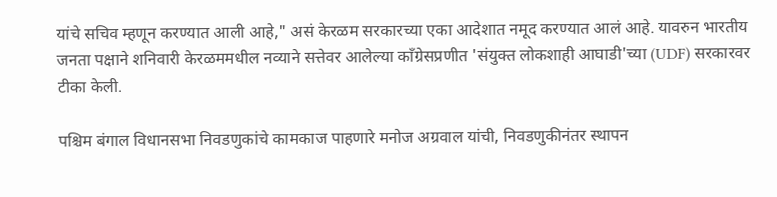यांचे सचिव म्हणून करण्यात आली आहे," असं केरळम सरकारच्या एका आदेशात नमूद करण्यात आलं आहे. यावरुन भारतीय जनता पक्षाने शनिवारी केरळममधील नव्याने सत्तेवर आलेल्या काँग्रेसप्रणीत 'संयुक्त लोकशाही आघाडी'च्या (UDF) सरकारवर टीका केली.

पश्चिम बंगाल विधानसभा निवडणुकांचे कामकाज पाहणारे मनोज अग्रवाल यांची, निवडणुकीनंतर स्थापन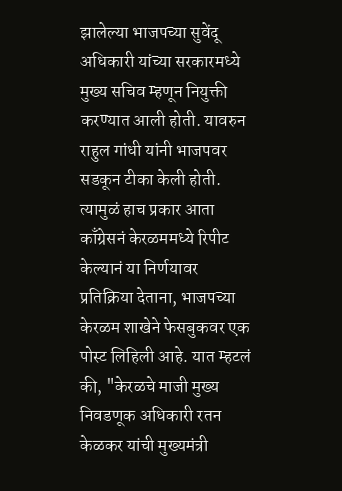झालेल्या भाजपच्या सुवेंदू अधिकारी यांच्या सरकारमध्ये मुख्य सचिव म्हणून नियुक्ती करण्यात आली होती. यावरुन राहुल गांधी यांनी भाजपवर सडकून टीका केली होती. त्यामुळं हाच प्रकार आता काँग्रेसनं केरळममध्ये रिपीट केल्यानं या निर्णयावर प्रतिक्रिया देताना, भाजपच्या केरळम शाखेने फेसबुकवर एक पोस्ट लिहिली आहे. यात म्हटलं की, "केरळचे माजी मुख्य निवडणूक अधिकारी रतन केळकर यांची मुख्यमंत्री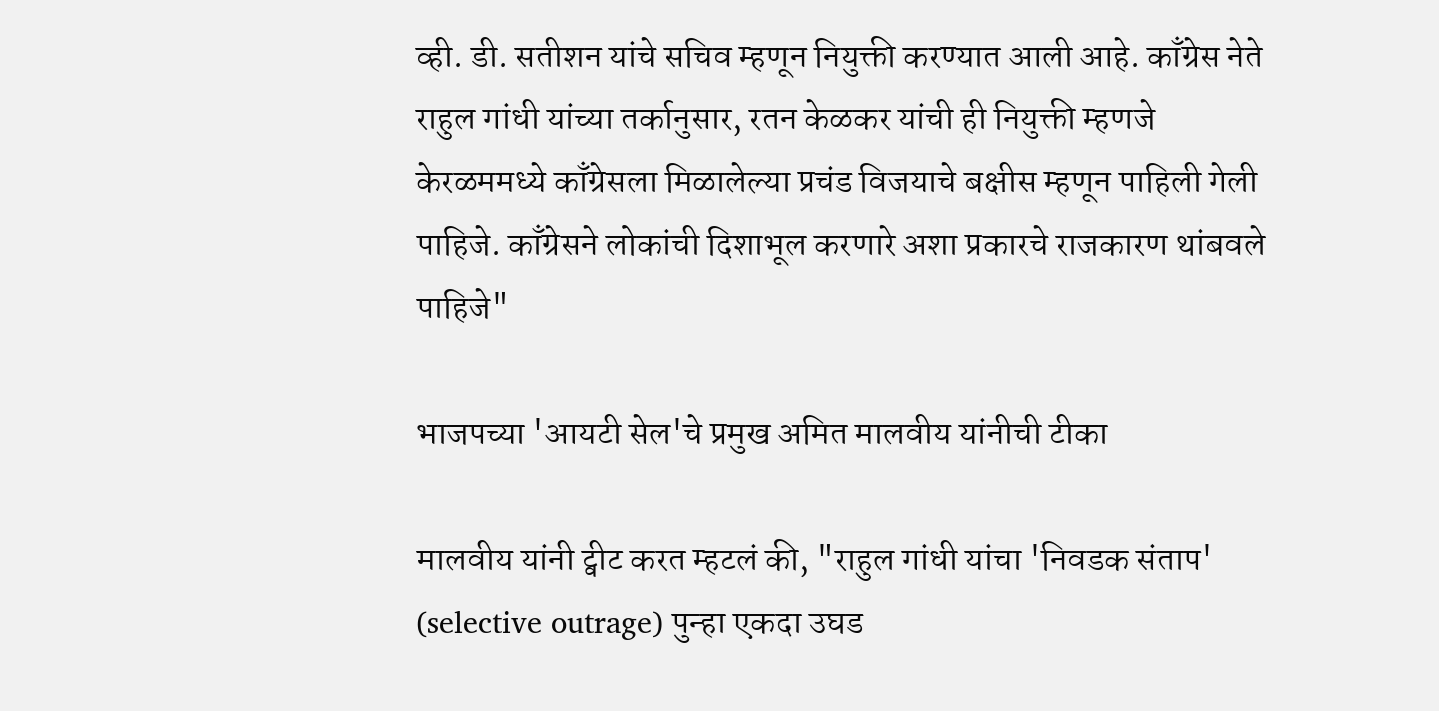व्ही. डी. सतीशन यांचे सचिव म्हणून नियुक्ती करण्यात आली आहे. काँग्रेस नेते राहुल गांधी यांच्या तर्कानुसार, रतन केळकर यांची ही नियुक्ती म्हणजे केरळममध्ये काँग्रेसला मिळालेल्या प्रचंड विजयाचे बक्षीस म्हणून पाहिली गेली पाहिजे. काँग्रेसने लोकांची दिशाभूल करणारे अशा प्रकारचे राजकारण थांबवले पाहिजे"

भाजपच्या 'आयटी सेल'चे प्रमुख अमित मालवीय यांनीची टीका

मालवीय यांनी ट्वीट करत म्हटलं की, "राहुल गांधी यांचा 'निवडक संताप' (selective outrage) पुन्हा एकदा उघड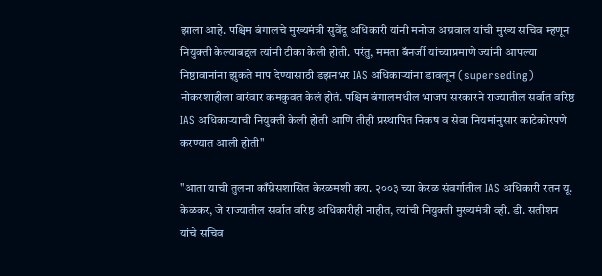झाला आहे. पश्चिम बंगालचे मुख्यमंत्री सुवेंदू अधिकारी यांनी मनोज अग्रवाल यांची मुख्य सचिव म्हणून नियुक्ती केल्याबद्दल त्यांनी टीका केली होती. परंतु, ममता बॅनर्जी यांच्याप्रमाणे ज्यांनी आपल्या निष्ठावानांना झुकते माप देण्यासाठी डझनभर IAS अधिकाऱ्यांना डावलून (superseding) नोकरशाहीला वारंवार कमकुवत केलं होतं. पश्चिम बंगालमधील भाजप सरकारने राज्यातील सर्वात वरिष्ठ IAS अधिकाऱ्याची नियुक्ती केली होती आणि तीही प्रस्थापित निकष व सेवा नियमांनुसार काटेकोरपणे करण्यात आली होती"

"आता याची तुलना काँग्रेसशासित केरळमशी करा. २००३ च्या केरळ संवर्गातील IAS अधिकारी रतन यू. केळकर, जे राज्यातील सर्वात वरिष्ठ अधिकारीही नाहीत, त्यांची नियुक्ती मुख्यमंत्री व्ही. डी. सतीशन यांचे सचिव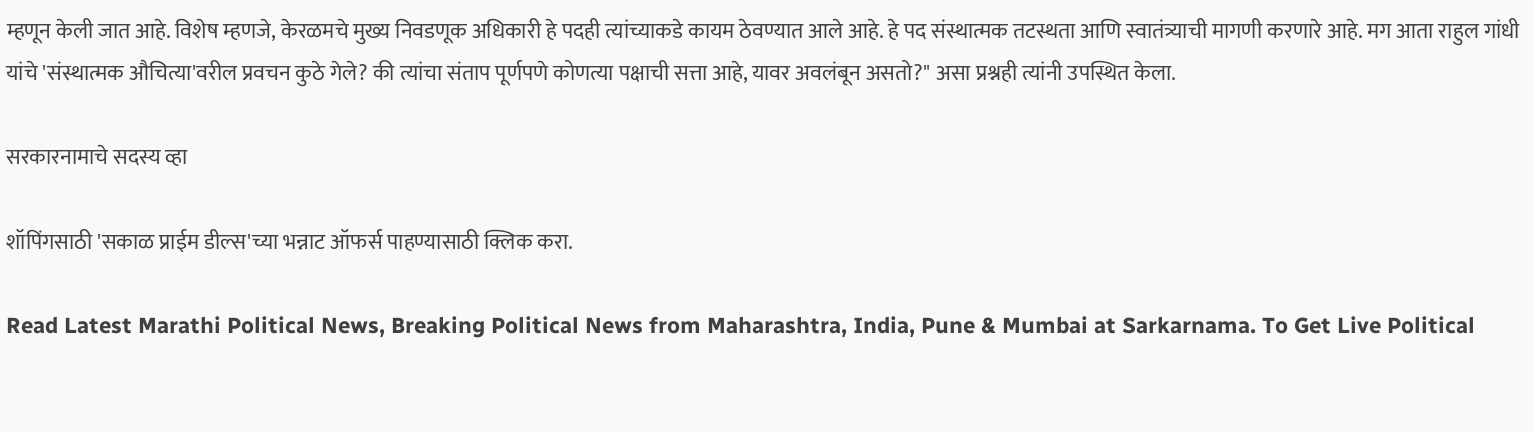म्हणून केली जात आहे. विशेष म्हणजे, केरळमचे मुख्य निवडणूक अधिकारी हे पदही त्यांच्याकडे कायम ठेवण्यात आले आहे. हे पद संस्थात्मक तटस्थता आणि स्वातंत्र्याची मागणी करणारे आहे. मग आता राहुल गांधी यांचे 'संस्थात्मक औचित्या'वरील प्रवचन कुठे गेले? की त्यांचा संताप पूर्णपणे कोणत्या पक्षाची सत्ता आहे, यावर अवलंबून असतो?" असा प्रश्नही त्यांनी उपस्थित केला.

सरकारनामाचे सदस्य व्हा

शॉपिंगसाठी 'सकाळ प्राईम डील्स'च्या भन्नाट ऑफर्स पाहण्यासाठी क्लिक करा.

Read Latest Marathi Political News, Breaking Political News from Maharashtra, India, Pune & Mumbai at Sarkarnama. To Get Live Political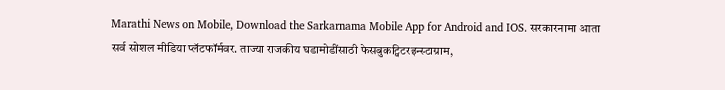Marathi News on Mobile, Download the Sarkarnama Mobile App for Android and IOS. सरकारनामा आता सर्व सोशल मीडिया प्लॅटफॉर्मवर. ताज्या राजकीय घडामोडींसाठी फेसबुकट्विटरइन्स्टाग्राम,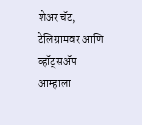शेअर चॅट, टेलिग्रामवर आणि व्हॉट्सॲप आम्हाला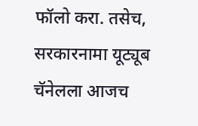फॉलो करा. तसेच, सरकारनामा यूट्यूब चॅनेलला आजच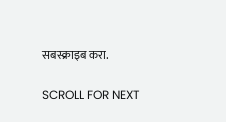सबस्क्राइब करा.

SCROLL FOR NEXT